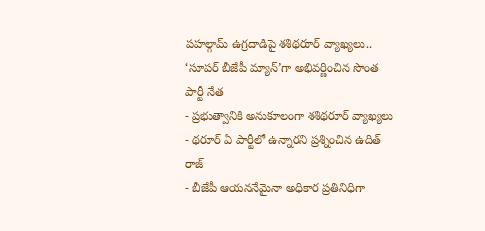పహల్గామ్ ఉగ్రదాడిపై శశిథరూర్ వ్యాఖ్యలు.. ‘సూపర్ బీజేపీ మ్యాన్’గా అభివర్ణించిన సొంత పార్టీ నేత
- ప్రభుత్వానికి అనుకూలంగా శశిథరూర్ వ్యాఖ్యలు
- థరూర్ ఏ పార్టీలో ఉన్నారని ప్రశ్నించిన ఉదిత్ రాజ్
- బీజేపీ ఆయననేమైనా అధికార ప్రతినిధిగా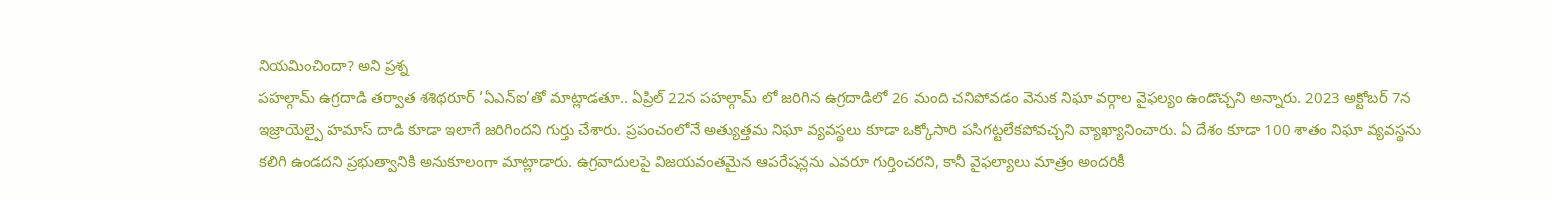నియమించిందా? అని ప్రశ్న
పహల్గామ్ ఉగ్రదాడి తర్వాత శశిథరూర్ ‘ఏఎన్ఐ’తో మాట్లాడతూ.. ఏప్రిల్ 22న పహల్గామ్ లో జరిగిన ఉగ్రదాడిలో 26 మంది చనిపోవడం వెనుక నిఘా వర్గాల వైఫల్యం ఉండొచ్చని అన్నారు. 2023 అక్టోబర్ 7న ఇజ్రాయెల్పై హమాస్ దాడి కూడా ఇలాగే జరిగిందని గుర్తు చేశారు. ప్రపంచంలోనే అత్యుత్తమ నిఘా వ్యవస్థలు కూడా ఒక్కోసారి పసిగట్టలేకపోవచ్చని వ్యాఖ్యానించారు. ఏ దేశం కూడా 100 శాతం నిఘా వ్యవస్థను కలిగి ఉండదని ప్రభుత్వానికి అనుకూలంగా మాట్లాడారు. ఉగ్రవాదులపై విజయవంతమైన ఆపరేషన్లను ఎవరూ గుర్తించరని, కానీ వైఫల్యాలు మాత్రం అందరికీ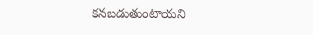కనబడుతుంటాయని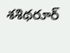శశిథరూర్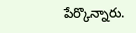పేర్కొన్నారు.